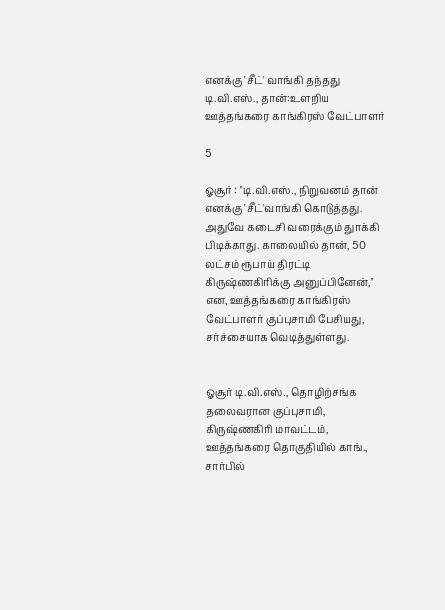எனக்கு 'சீட்' வாங்கி தந்தது டி.வி.எஸ்., தான்:உளறிய ஊத்தங்கரை காங்கிரஸ் வேட்பாளர்

5

ஓசூர் : ''டி.வி.எஸ்., நிறுவனம் தான் எனக்கு 'சீட்'வாங்கி கொடுத்தது. அதுவே கடைசி வரைக்கும் துாக்கி பிடிக்காது. காலையில் தான், 50 லட்சம் ரூபாய் திரட்டி கிருஷ்ணகிரிக்கு அனுப்பினேன்,'' என, ஊத்தங்கரை காங்கிரஸ் வேட்பாளர் குப்புசாமி பேசியது, சர்ச்சையாக வெடித்துள்ளது.


ஓசூர் டி.வி.எஸ்., தொழிற்சங்க தலைவரான குப்புசாமி, கிருஷ்ணகிரி மாவட்டம், ஊத்தங்கரை தொகுதியில் காங்., சார்பில்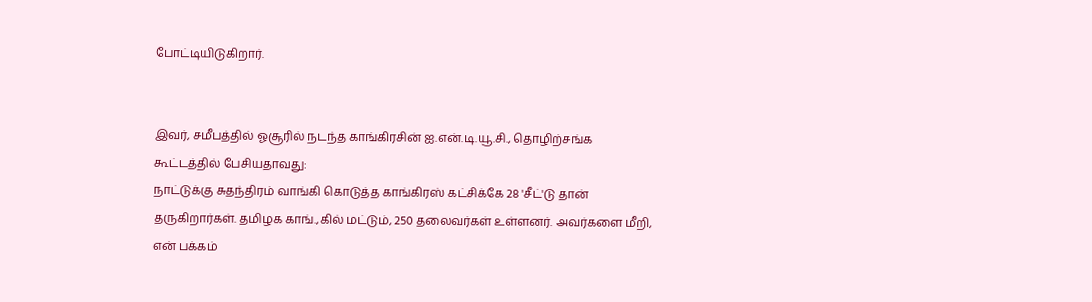போட்டியிடுகிறார்.


இவர், சமீபத்தில் ஓசூரில் நடந்த காங்கிரசின் ஐ.என்.டி.யூ.சி., தொழிற்சங்க கூட்டத்தில் பேசியதாவது:
நாட்டுக்கு சுதந்திரம் வாங்கி கொடுத்த காங்கிரஸ் கட்சிக்கே 28 'சீட்'டு தான் தருகிறார்கள். தமிழக காங்.,கில் மட்டும், 250 தலைவர்கள் உள்ளனர். அவர்களை மீறி, என் பக்கம்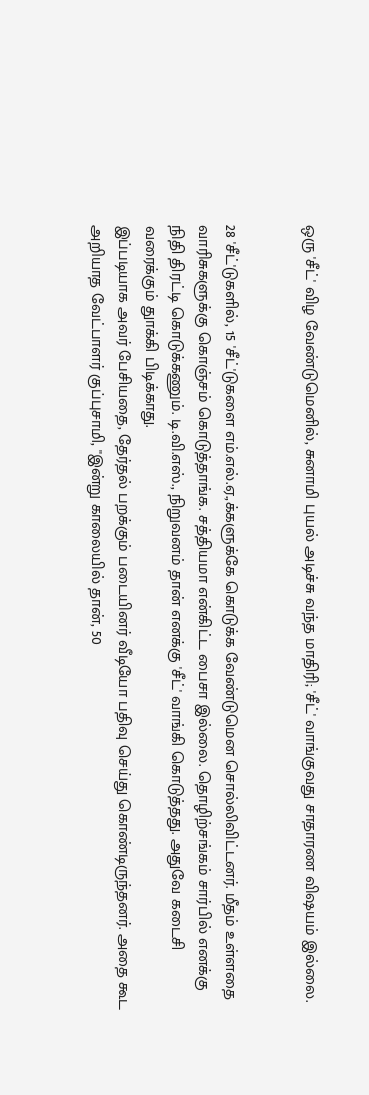ஒரு 'சீட்' விழ வேண்டுமெனில், சுனாமி புயல் அடிச்சு வந்த மாதிரி; 'சீட்' வாங்குவது சாதாரண விஷயம் இல்லை.


28 'சீட்'டுகளில், 15 'சீட்'டுகளை எம்.எல்.ஏ.,க்களுக்கே கொடுக்க வேண்டுமென சொல்லிவிட்டனர். மீதம் உள்ளதை வாரிசுகளுக்கு கொஞ்சம் கொடுத்தாங்க. சத்தியமா என்கிட்ட பைசா இல்லை. தொழிற்சங்கம் சார்பில் எனக்கு நிதி திரட்டி கொடுக்கணும். டி.வி.எஸ்., நிறுவனம் தான் எனக்கு 'சீட்' வாங்கி கொடுத்தது. அதுவே கடைசி வரைக்கும் துாக்கி பிடிக்காது.
இப்படியாக அவர் பேசியதை, தேர்தல் பறக்கும் படையினர் வீடியோ பதிவு செய்து கொண்டிருந்தனர். அதை கூட அறியாத வேட்பாளர் குப்புசாமி, ''இன்று காலையில் தான், 50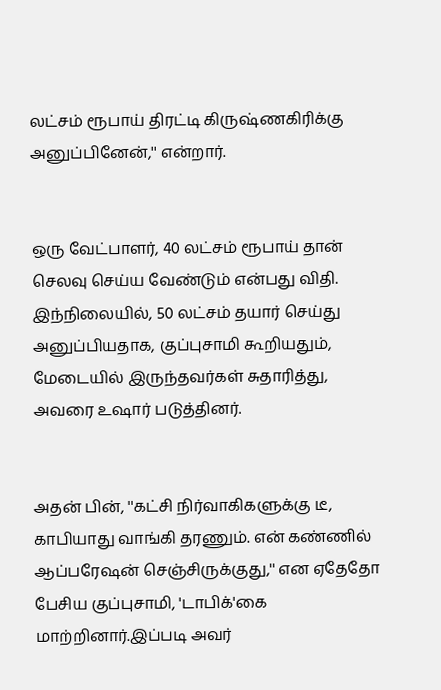லட்சம் ரூபாய் திரட்டி கிருஷ்ணகிரிக்கு அனுப்பினேன்,'' என்றார்.


ஒரு வேட்பாளர், 40 லட்சம் ரூபாய் தான் செலவு செய்ய வேண்டும் என்பது விதி. இந்நிலையில், 50 லட்சம் தயார் செய்து அனுப்பியதாக, குப்புசாமி கூறியதும், மேடையில் இருந்தவர்கள் சுதாரித்து, அவரை உஷார் படுத்தினர்.


அதன் பின், ''கட்சி நிர்வாகிகளுக்கு டீ, காபியாது வாங்கி தரணும். என் கண்ணில் ஆப்பரேஷன் செஞ்சிருக்குது,'' என ஏதேதோ பேசிய குப்புசாமி, 'டாபிக்'கை மாற்றினார்.இப்படி அவர்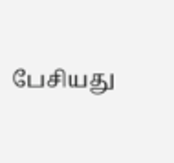பேசியது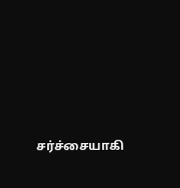சர்ச்சையாகி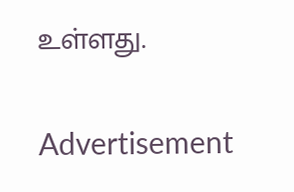உள்ளது.

Advertisement